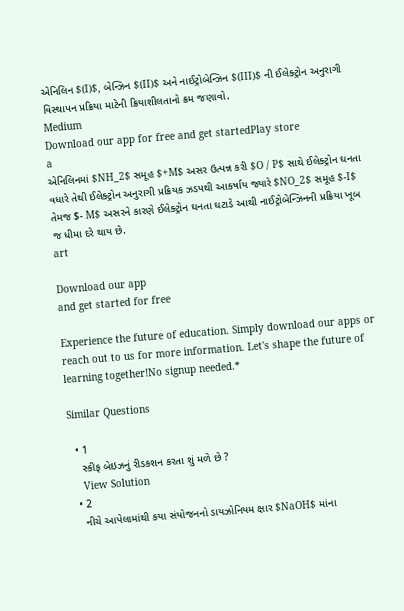એનિલિન $(I)$, બેન્ઝિન $(II)$ અને નાઈટ્રોબેન્ઝિન $(III)$ ની ઈલેક્ટ્રોન અનુરાગી વિસ્થાપન પ્રક્રિયા માટેની ક્રિયાશીલતાનો ક્રમ જણાવો.
Medium
Download our app for free and get startedPlay store
a
એનિલિનમાં $NH_2$ સમૂહ $+M$ અસર ઉત્પન્ન કરી $O / P$ સાથે ઈલેક્ટ્રોન ઘનતા વધારે તેથી ઈલેક્ટ્રોન અનુરાગી પ્રક્રિયક ઝડપથી આકર્ષાય જ્યારે $NO_2$ સમૂહ $-I$ તેમજ $- M$ અસરને કારણે ઈલેક્ટ્રોન ઘનતા ઘટાડે આથી નાઈટ્રોબેન્ઝિનની પ્રક્રિયા ખૂબ જ ધીમા દરે થાય છે.
art

Download our app
and get started for free

Experience the future of education. Simply download our apps or reach out to us for more information. Let's shape the future of learning together!No signup needed.*

Similar Questions

  • 1
    સ્કીફ બેઇઝનું રીડકશન કરતા શું મળે છે ?
    View Solution
  • 2
    નીચે આપેલામાંથી કયા સંયોજનનો ડાયઝોનિયમ ક્ષાર $NaOH$ માંના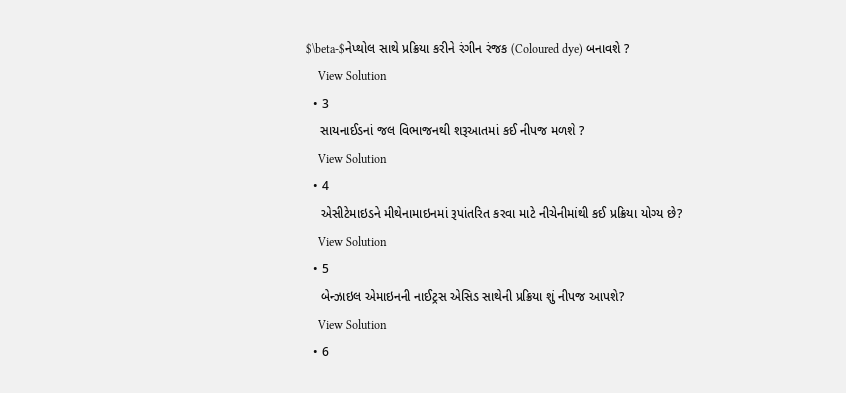$\beta-$નેપ્થોલ સાથે પ્રક્રિયા કરીને રંગીન રંજક (Coloured dye) બનાવશે ?
    View Solution
  • 3
    સાયનાઈડનાં જલ વિભાજનથી શરૂઆતમાં કઈ નીપજ મળશે ?
    View Solution
  • 4
    એસીટેમાઇડને મીથેનામાઇનમાં રૂપાંતરિત કરવા માટે નીચેનીમાંથી કઈ પ્રક્રિયા યોગ્ય છે?
    View Solution
  • 5
    બેન્ઝાઇલ એમાઇનની નાઈટ્રસ એસિડ સાથેની પ્રક્રિયા શું નીપજ આપશે?
    View Solution
  • 6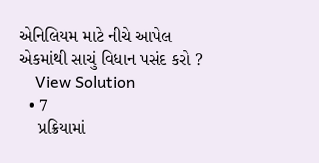એનિલિયમ માટે નીચે આપેલ એકમાંથી સાચું વિધાન પસંદ કરો ?
    View Solution
  • 7
    પ્રક્રિયામાં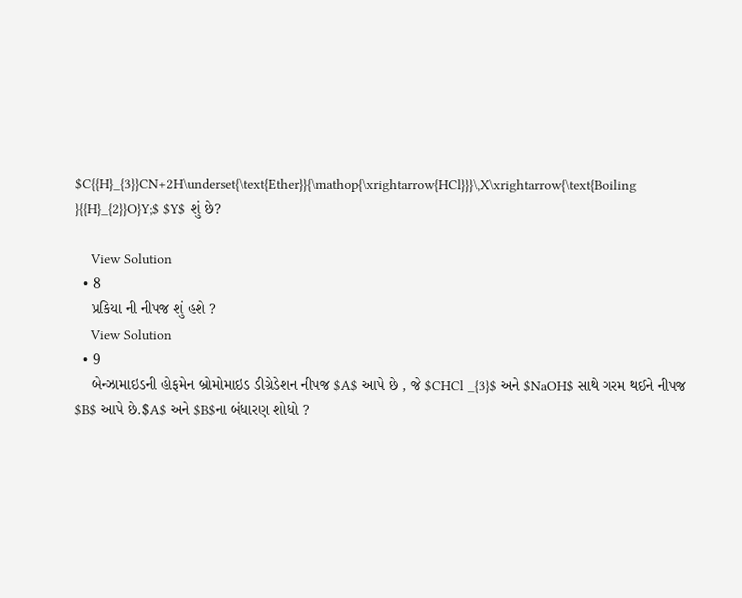$C{{H}_{3}}CN+2H\underset{\text{Ether}}{\mathop{\xrightarrow{HCl}}}\,X\xrightarrow{\text{Boiling }{{H}_{2}}O}Y;$ $Y$ શું છે?

    View Solution
  • 8
    પ્રકિયા ની નીપજ શું હશે ?
    View Solution
  • 9
    બેન્ઝામાઇડની હોફમેન બ્રોમોમાઇડ ડીગ્રેડેશન નીપજ $A$ આપે છે , જે $CHCl _{3}$ અને $NaOH$ સાથે ગરમ થઈને નીપજ $B$ આપે છે.$A$ અને $B$ના બંધારણ શોધો ?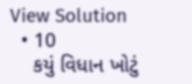View Solution
  • 10
    કયું વિધાન ખોટું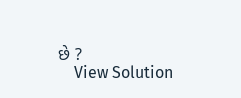છે ?
    View Solution